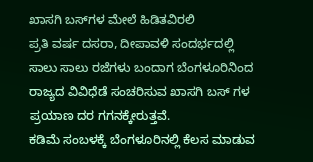ಖಾಸಗಿ ಬಸ್‌ಗಳ ಮೇಲೆ ಹಿಡಿತವಿರಲಿ
ಪ್ರತಿ ವರ್ಷ ದಸರಾ, ದೀಪಾವಳಿ ಸಂದರ್ಭದಲ್ಲಿ ಸಾಲು ಸಾಲು ರಜೆಗಳು ಬಂದಾಗ ಬೆಂಗಳೂರಿನಿಂದ ರಾಜ್ಯದ ವಿವಿಧೆಡೆ ಸಂಚರಿಸುವ ಖಾಸಗಿ ಬಸ್‌ ಗಳ ಪ್ರಯಾಣ ದರ ಗಗನಕ್ಕೇರುತ್ತವೆ.
ಕಡಿಮೆ ಸಂಬಳಕ್ಕೆ ಬೆಂಗಳೂರಿನಲ್ಲಿ ಕೆಲಸ ಮಾಡುವ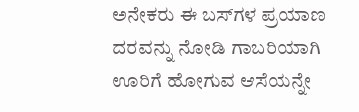ಅನೇಕರು ಈ ಬಸ್‌ಗಳ ಪ್ರಯಾಣ ದರವನ್ನು ನೋಡಿ ಗಾಬರಿಯಾಗಿ ಊರಿಗೆ ಹೋಗುವ ಆಸೆಯನ್ನೇ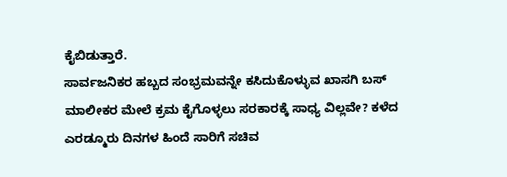ಕೈಬಿಡುತ್ತಾರೆ.
ಸಾರ್ವಜನಿಕರ ಹಬ್ಬದ ಸಂಭ್ರಮವನ್ನೇ ಕಸಿದುಕೊಳ್ಳುವ ಖಾಸಗಿ ಬಸ್ ಮಾಲೀಕರ ಮೇಲೆ ಕ್ರಮ ಕೈಗೊಳ್ಳಲು ಸರಕಾರಕ್ಕೆ ಸಾಧ್ಯ ವಿಲ್ಲವೇ? ಕಳೆದ ಎರಡ್ಮೂರು ದಿನಗಳ ಹಿಂದೆ ಸಾರಿಗೆ ಸಚಿವ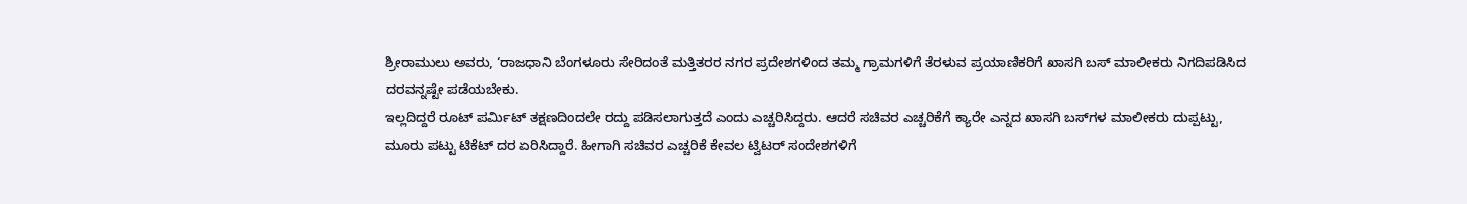ಶ್ರೀರಾಮುಲು ಅವರು, ‘ರಾಜಧಾನಿ ಬೆಂಗಳೂರು ಸೇರಿದಂತೆ ಮತ್ತಿತರರ ನಗರ ಪ್ರದೇಶಗಳಿಂದ ತಮ್ಮ ಗ್ರಾಮಗಳಿಗೆ ತೆರಳುವ ಪ್ರಯಾಣಿಕರಿಗೆ ಖಾಸಗಿ ಬಸ್ ಮಾಲೀಕರು ನಿಗದಿಪಡಿಸಿದ ದರವನ್ನಷ್ಟೇ ಪಡೆಯಬೇಕು.
ಇಲ್ಲದಿದ್ದರೆ ರೂಟ್ ಪರ್ಮಿಟ್ ತಕ್ಷಣದಿಂದಲೇ ರದ್ದು ಪಡಿಸಲಾಗುತ್ತದೆ ಎಂದು ಎಚ್ಚರಿಸಿದ್ದರು. ಆದರೆ ಸಚಿವರ ಎಚ್ಚರಿಕೆಗೆ ಕ್ಯಾರೇ ಎನ್ನದ ಖಾಸಗಿ ಬಸ್‌ಗಳ ಮಾಲೀಕರು ದುಪ್ಪಟ್ಟು, ಮೂರು ಪಟ್ಟು ಟಿಕೆಟ್ ದರ ಏರಿಸಿದ್ದಾರೆ. ಹೀಗಾಗಿ ಸಚಿವರ ಎಚ್ಚರಿಕೆ ಕೇವಲ ಟ್ವಿಟರ್ ಸಂದೇಶಗಳಿಗೆ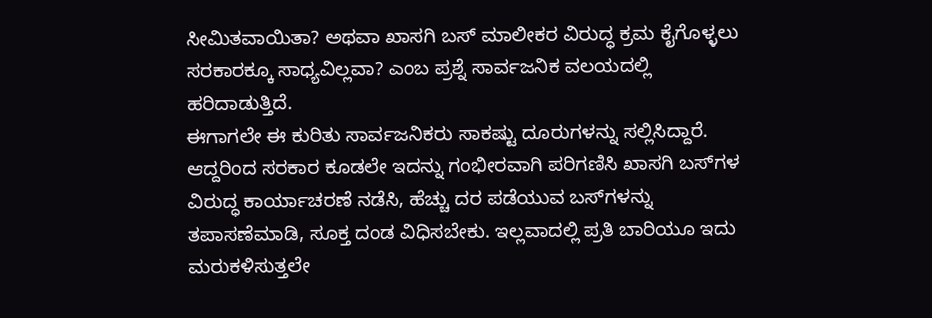ಸೀಮಿತವಾಯಿತಾ? ಅಥವಾ ಖಾಸಗಿ ಬಸ್ ಮಾಲೀಕರ ವಿರುದ್ಧ ಕ್ರಮ ಕೈಗೊಳ್ಳಲು ಸರಕಾರಕ್ಕೂ ಸಾಧ್ಯವಿಲ್ಲವಾ? ಎಂಬ ಪ್ರಶ್ನೆ ಸಾರ್ವಜನಿಕ ವಲಯದಲ್ಲಿ ಹರಿದಾಡುತ್ತಿದೆ.
ಈಗಾಗಲೇ ಈ ಕುರಿತು ಸಾರ್ವಜನಿಕರು ಸಾಕಷ್ಟು ದೂರುಗಳನ್ನು ಸಲ್ಲಿಸಿದ್ದಾರೆ. ಆದ್ದರಿಂದ ಸರಕಾರ ಕೂಡಲೇ ಇದನ್ನು ಗಂಭೀರವಾಗಿ ಪರಿಗಣಿಸಿ ಖಾಸಗಿ ಬಸ್‌ಗಳ ವಿರುದ್ಧ ಕಾರ್ಯಾಚರಣೆ ನಡೆಸಿ, ಹೆಚ್ಚು ದರ ಪಡೆಯುವ ಬಸ್‌ಗಳನ್ನು ತಪಾಸಣೆಮಾಡಿ, ಸೂಕ್ತ ದಂಡ ವಿಧಿಸಬೇಕು. ಇಲ್ಲವಾದಲ್ಲಿ ಪ್ರತಿ ಬಾರಿಯೂ ಇದು ಮರುಕಳಿಸುತ್ತಲೇ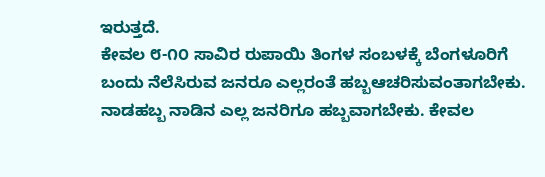ಇರುತ್ತದೆ.
ಕೇವಲ ೮-೧೦ ಸಾವಿರ ರುಪಾಯಿ ತಿಂಗಳ ಸಂಬಳಕ್ಕೆ ಬೆಂಗಳೂರಿಗೆ ಬಂದು ನೆಲೆಸಿರುವ ಜನರೂ ಎಲ್ಲರಂತೆ ಹಬ್ಬಆಚರಿಸುವಂತಾಗಬೇಕು. ನಾಡಹಬ್ಬ ನಾಡಿನ ಎಲ್ಲ ಜನರಿಗೂ ಹಬ್ಬವಾಗಬೇಕು. ಕೇವಲ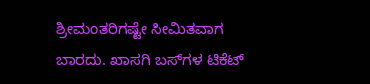ಶ್ರೀಮಂತರಿಗಷ್ಟೇ ಸೀಮಿತವಾಗ ಬಾರದು. ಖಾಸಗಿ ಬಸ್‌ಗಳ ಟಿಕೆಟ್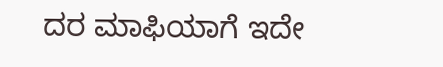ದರ ಮಾಫಿಯಾಗೆ ಇದೇ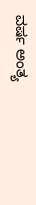ವರ್ಷ ಅಂತ್ಯ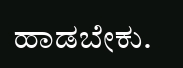ಹಾಡಬೇಕು.